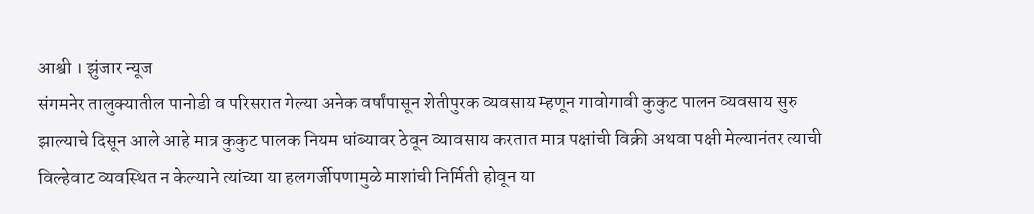आश्वी । झुंजार न्यूज
संगमनेर तालुक्यातील पानोडी व परिसरात गेल्या अनेक वर्षांपासून शेतीपुरक व्यवसाय म्हणून गावोगावी कुकुट पालन व्यवसाय सुरु झाल्याचे दिसून आले आहे मात्र कुकुट पालक नियम धांब्यावर ठेवून व्यावसाय करतात मात्र पक्षांची विक्री अथवा पक्षी मेल्यानंतर त्याची विल्हेवाट व्यवस्थित न केल्याने त्यांच्या या हलगर्जीपणामुळे माशांची निर्मिती होवून या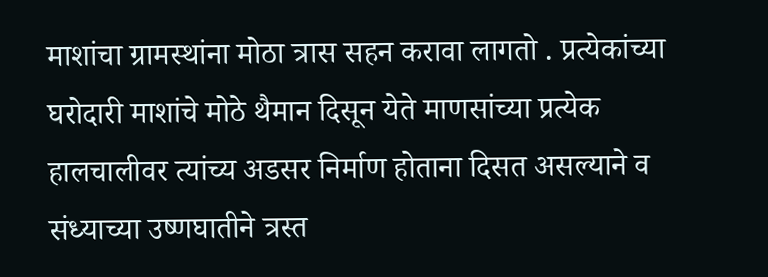माशांचा ग्रामस्थांना मोठा त्रास सहन करावा लागतो . प्रत्येकांच्या घरोदारी माशांचे मोठे थैमान दिसून येते माणसांच्या प्रत्येक हालचालीवर त्यांच्य अडसर निर्माण होताना दिसत असल्याने व संध्याच्या उष्णघातीने त्रस्त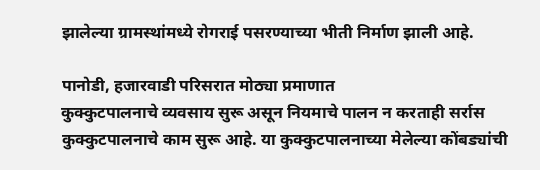झालेल्या ग्रामस्थांमध्ये रोगराई पसरण्याच्या भीती निर्माण झाली आहे.

पानोडी, हजारवाडी परिसरात मोठ्या प्रमाणात
कुक्कुटपालनाचे व्यवसाय सुरू असून नियमाचे पालन न करताही सर्रास कुक्कुटपालनाचे काम सुरू आहे. या कुक्कुटपालनाच्या मेलेल्या कोंबड्यांची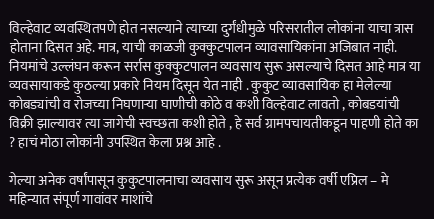विल्हेवाट व्यवस्थितपणे होत नसल्याने त्याच्या दुर्गंधीमुळे परिसरातील लोकांना याचा त्रास होताना दिसत अहे. मात्र, याची काळजी कुक्कुटपालन व्यावसायिकांना अजिबात नाही. नियमांचे उल्लंघन करून सर्रास कुक्कुटपालन व्यवसाय सुरू असल्याचे दिसत आहे मात्र या व्यवसायाकडे कुठल्या प्रकारे नियम दिसून येत नाही . कुकुट व्यावसायिक हा मेलेल्या कोबड्यांची व रोजच्या निघणाऱ्या घाणीची कोठे व कशी विल्हेवाट लावतो , कोबडयांची विक्री झाल्यावर त्या जागेची स्वच्छता कशी होते , हे सर्व ग्रामपचायतीकडून पाहणी होते का ? हाचं मोठा लोकांनी उपस्थित केला प्रश्न आहे .

गेल्या अनेक वर्षांपासून कुकुटपालनाचा व्यवसाय सुरू असून प्रत्येक वर्षी एप्रिल – मे महिन्यात संपूर्ण गावांवर माशांचे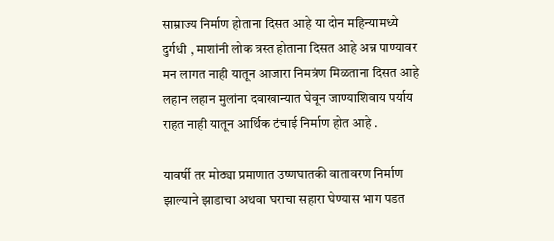साम्राज्य निर्माण होताना दिसत आहे या दोन महिन्यामध्ये दुर्गधी , माशांनी लोक त्रस्त होताना दिसत आहे अन्न पाण्यावर मन लागत नाही यातून आजारा निमत्रंण मिळताना दिसत आहे लहान लहान मुलांना दवाखान्यात घेवून जाण्याशिवाय पर्याय राहत नाही यातून आर्थिक टंचाई निर्माण होत आहे .

यावर्षी तर मोठ्या प्रमाणात उष्णघातकी वातावरण निर्माण झाल्याने झाडाचा अथवा घराचा सहारा घेण्यास भाग पडत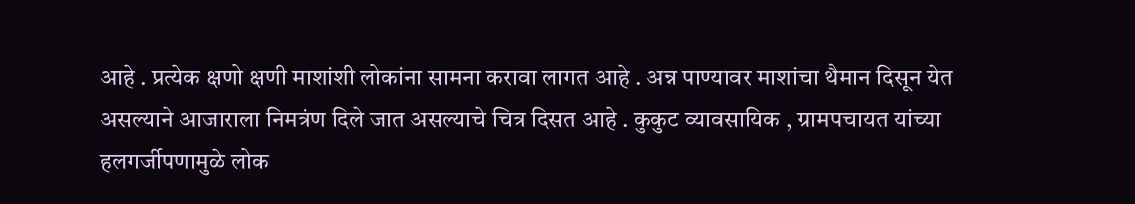आहे . प्रत्येक क्षणो क्षणी माशांशी लोकांना सामना करावा लागत आहे . अन्न पाण्यावर माशांचा थैमान दिसून येत असल्याने आजाराला निमत्रंण दिले जात असल्याचे चित्र दिसत आहे . कुकुट व्यावसायिक , ग्रामपचायत यांच्या हलगर्जीपणामुळे लोक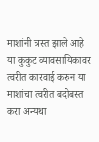माशांनी त्रस्त झाले आहे या कुकुट व्यावसायिकावर त्वरीत कारवाई करुन या माशांचा त्वरीत बदोबस्त करा अन्यथा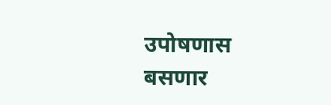उपोषणास बसणार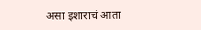असा इशाराचं आता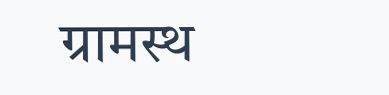ग्रामस्थ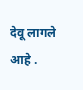देवू लागले आहे .